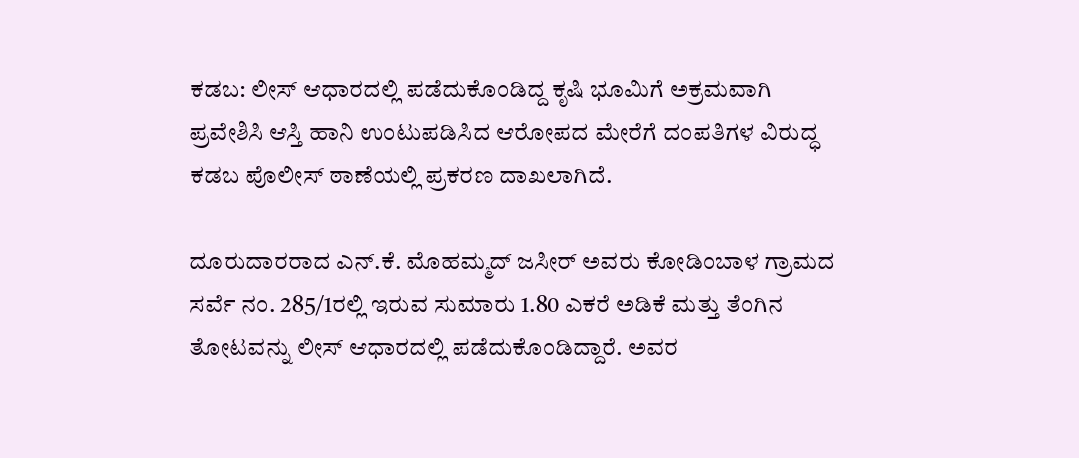ಕಡಬ: ಲೀಸ್ ಆಧಾರದಲ್ಲಿ ಪಡೆದುಕೊಂಡಿದ್ದ ಕೃಷಿ ಭೂಮಿಗೆ ಅಕ್ರಮವಾಗಿ ಪ್ರವೇಶಿಸಿ ಆಸ್ತಿ ಹಾನಿ ಉಂಟುಪಡಿಸಿದ ಆರೋಪದ ಮೇರೆಗೆ ದಂಪತಿಗಳ ವಿರುದ್ಧ ಕಡಬ ಪೊಲೀಸ್ ಠಾಣೆಯಲ್ಲಿ ಪ್ರಕರಣ ದಾಖಲಾಗಿದೆ.

ದೂರುದಾರರಾದ ಎನ್.ಕೆ. ಮೊಹಮ್ಮದ್ ಜಸೀರ್ ಅವರು ಕೋಡಿಂಬಾಳ ಗ್ರಾಮದ ಸರ್ವೆ ನಂ. 285/1ರಲ್ಲಿ ಇರುವ ಸುಮಾರು 1.80 ಎಕರೆ ಅಡಿಕೆ ಮತ್ತು ತೆಂಗಿನ ತೋಟವನ್ನು ಲೀಸ್ ಆಧಾರದಲ್ಲಿ ಪಡೆದುಕೊಂಡಿದ್ದಾರೆ. ಅವರ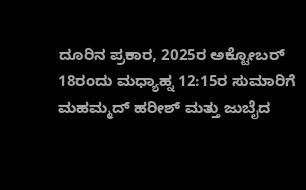ದೂರಿನ ಪ್ರಕಾರ, 2025ರ ಅಕ್ಟೋಬರ್ 18ರಂದು ಮಧ್ಯಾಹ್ನ 12:15ರ ಸುಮಾರಿಗೆ ಮಹಮ್ಮದ್ ಹರೀಶ್ ಮತ್ತು ಜುಬೈದ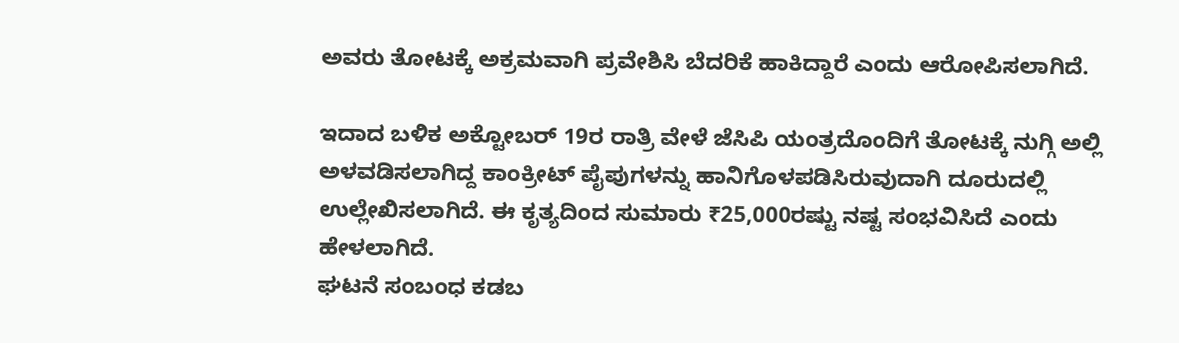ಅವರು ತೋಟಕ್ಕೆ ಅಕ್ರಮವಾಗಿ ಪ್ರವೇಶಿಸಿ ಬೆದರಿಕೆ ಹಾಕಿದ್ದಾರೆ ಎಂದು ಆರೋಪಿಸಲಾಗಿದೆ.

ಇದಾದ ಬಳಿಕ ಅಕ್ಟೋಬರ್ 19ರ ರಾತ್ರಿ ವೇಳೆ ಜೆಸಿಪಿ ಯಂತ್ರದೊಂದಿಗೆ ತೋಟಕ್ಕೆ ನುಗ್ಗಿ ಅಲ್ಲಿ ಅಳವಡಿಸಲಾಗಿದ್ದ ಕಾಂಕ್ರೀಟ್ ಪೈಪುಗಳನ್ನು ಹಾನಿಗೊಳಪಡಿಸಿರುವುದಾಗಿ ದೂರುದಲ್ಲಿ ಉಲ್ಲೇಖಿಸಲಾಗಿದೆ. ಈ ಕೃತ್ಯದಿಂದ ಸುಮಾರು ₹25,000ರಷ್ಟು ನಷ್ಟ ಸಂಭವಿಸಿದೆ ಎಂದು ಹೇಳಲಾಗಿದೆ.
ಘಟನೆ ಸಂಬಂಧ ಕಡಬ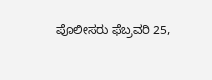ಪೊಲೀಸರು ಫೆಬ್ರವರಿ 25,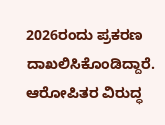2026ರಂದು ಪ್ರಕರಣ ದಾಖಲಿಸಿಕೊಂಡಿದ್ದಾರೆ. ಆರೋಪಿತರ ವಿರುದ್ಧ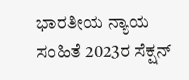ಭಾರತೀಯ ನ್ಯಾಯ ಸಂಹಿತೆ 2023ರ ಸೆಕ್ಷನ್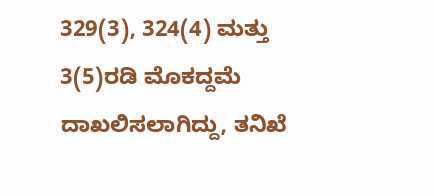329(3), 324(4) ಮತ್ತು 3(5)ರಡಿ ಮೊಕದ್ದಮೆ ದಾಖಲಿಸಲಾಗಿದ್ದು, ತನಿಖೆ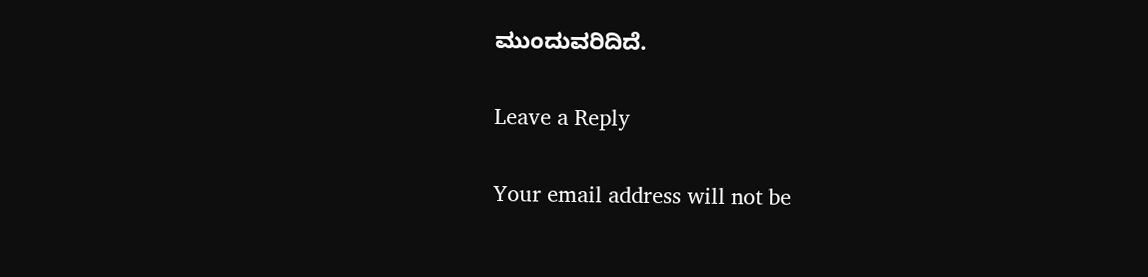ಮುಂದುವರಿದಿದೆ.

Leave a Reply

Your email address will not be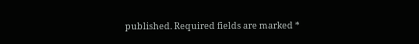published. Required fields are marked *